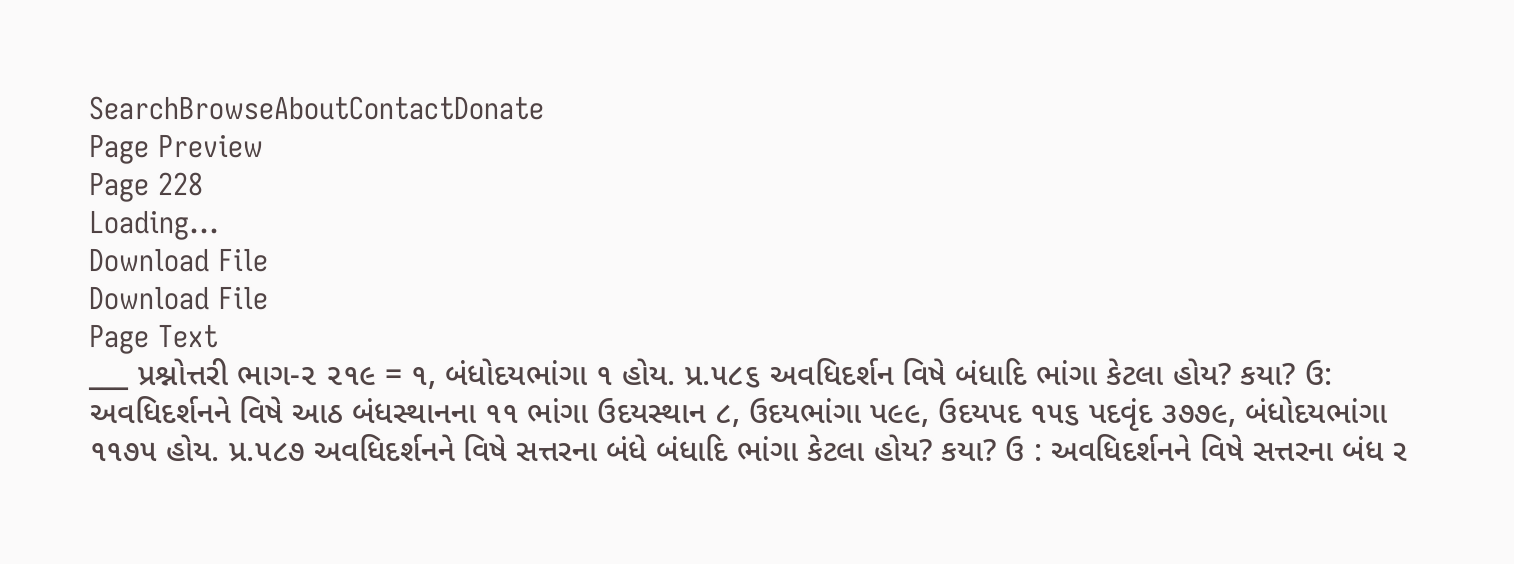SearchBrowseAboutContactDonate
Page Preview
Page 228
Loading...
Download File
Download File
Page Text
___ પ્રશ્નોત્તરી ભાગ-૨ ૨૧૯ = ૧, બંધોદયભાંગા ૧ હોય. પ્ર.૫૮૬ અવધિદર્શન વિષે બંધાદિ ભાંગા કેટલા હોય? કયા? ઉ: અવધિદર્શનને વિષે આઠ બંધસ્થાનના ૧૧ ભાંગા ઉદયસ્થાન ૮, ઉદયભાંગા પ૯૯, ઉદયપદ ૧૫૬ પદવૃંદ ૩૭૭૯, બંધોદયભાંગા ૧૧૭૫ હોય. પ્ર.૫૮૭ અવધિદર્શનને વિષે સત્તરના બંધે બંધાદિ ભાંગા કેટલા હોય? કયા? ઉ : અવધિદર્શનને વિષે સત્તરના બંધ ર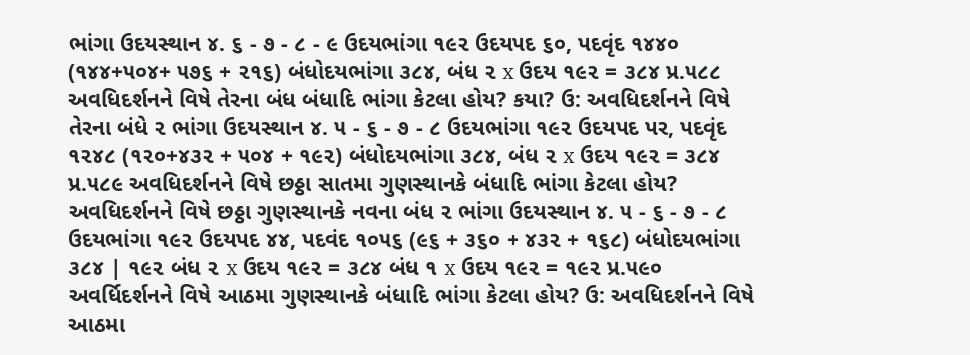ભાંગા ઉદયસ્થાન ૪. ૬ - ૭ - ૮ - ૯ ઉદયભાંગા ૧૯૨ ઉદયપદ ૬૦, પદવૃંદ ૧૪૪૦ (૧૪૪+૫૦૪+ ૫૭૬ + ૨૧૬) બંધોદયભાંગા ૩૮૪, બંધ ૨ x ઉદય ૧૯૨ = ૩૮૪ પ્ર.૫૮૮ અવધિદર્શનને વિષે તેરના બંધ બંધાદિ ભાંગા કેટલા હોય? કયા? ઉ: અવધિદર્શનને વિષે તેરના બંધે ૨ ભાંગા ઉદયસ્થાન ૪. ૫ - ૬ - ૭ - ૮ ઉદયભાંગા ૧૯૨ ઉદયપદ પર, પદવૃંદ ૧૨૪૮ (૧૨૦+૪૩૨ + ૫૦૪ + ૧૯૨) બંધોદયભાંગા ૩૮૪, બંધ ૨ x ઉદય ૧૯૨ = ૩૮૪ પ્ર.૫૮૯ અવધિદર્શનને વિષે છઠ્ઠા સાતમા ગુણસ્થાનકે બંધાદિ ભાંગા કેટલા હોય? અવધિદર્શનને વિષે છઠ્ઠા ગુણસ્થાનકે નવના બંધ ૨ ભાંગા ઉદયસ્થાન ૪. ૫ - ૬ - ૭ - ૮ ઉદયભાંગા ૧૯૨ ઉદયપદ ૪૪, પદવંદ ૧૦૫૬ (૯૬ + ૩૬૦ + ૪૩૨ + ૧૬૮) બંધોદયભાંગા ૩૮૪ | ૧૯૨ બંધ ૨ x ઉદય ૧૯૨ = ૩૮૪ બંધ ૧ x ઉદય ૧૯૨ = ૧૯૨ પ્ર.૫૯૦ અવર્ધિદર્શનને વિષે આઠમા ગુણસ્થાનકે બંધાદિ ભાંગા કેટલા હોય? ઉ: અવધિદર્શનને વિષે આઠમા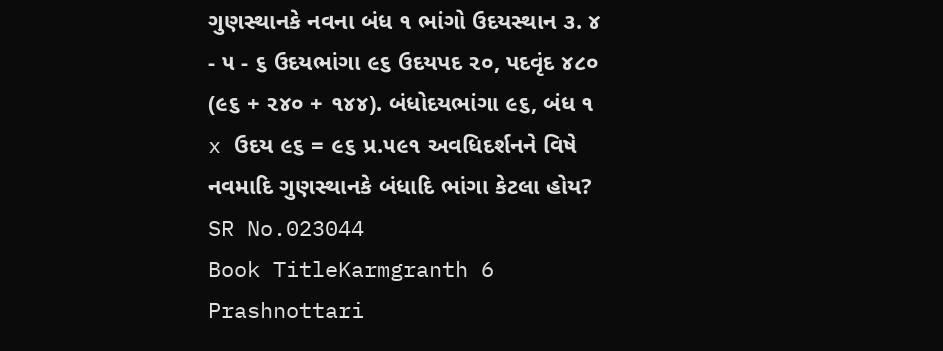ગુણસ્થાનકે નવના બંધ ૧ ભાંગો ઉદયસ્થાન ૩. ૪ - ૫ - ૬ ઉદયભાંગા ૯૬ ઉદયપદ ૨૦, પદવૃંદ ૪૮૦ (૯૬ + ૨૪૦ + ૧૪૪). બંધોદયભાંગા ૯૬, બંધ ૧ x ઉદય ૯૬ = ૯૬ પ્ર.૫૯૧ અવધિદર્શનને વિષે નવમાદિ ગુણસ્થાનકે બંધાદિ ભાંગા કેટલા હોય?
SR No.023044
Book TitleKarmgranth 6 Prashnottari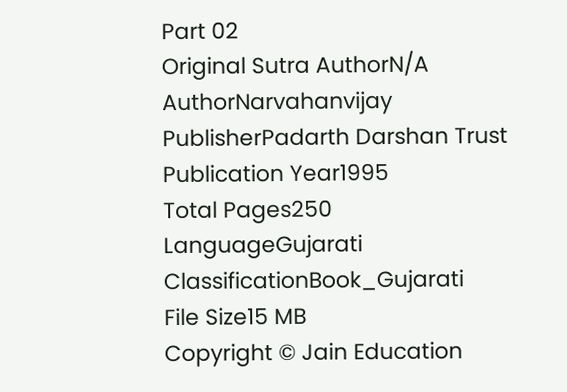Part 02
Original Sutra AuthorN/A
AuthorNarvahanvijay
PublisherPadarth Darshan Trust
Publication Year1995
Total Pages250
LanguageGujarati
ClassificationBook_Gujarati
File Size15 MB
Copyright © Jain Education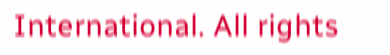International. All rights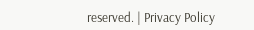reserved. | Privacy Policy